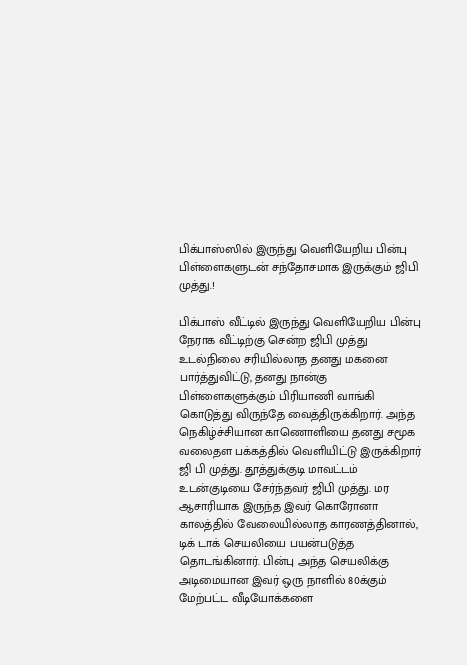பிக்பாஸ்ஸில் இருந்து வெளியேறிய பின்பு பிள்ளைகளுடன் சந்தோசமாக இருக்கும் ஜிபி முத்து.!

பிக்பாஸ் வீட்டில் இருந்து வெளியேறிய பின்பு நேராக வீட்டிற்கு சென்ற ஜிபி முத்து உடல்நிலை சரியில்லாத தனது மகனை பார்த்துவிட்டு, தனது நான்கு பிள்ளைகளுக்கும் பிரியாணி வாங்கி கொடுத்து விருந்தே வைத்திருக்கிறார். அந்த நெகிழ்ச்சியான காணொளியை தனது சமூக வலைதள பக்கத்தில் வெளியிட்டு இருக்கிறார் ஜி பி முத்து. தூத்துக்குடி மாவட்டம் உடன்குடியை சேர்ந்தவர் ஜிபி முத்து. மர ஆசாரியாக இருந்த இவர் கொரோனா காலத்தில் வேலையில்லாத காரணத்தினால், டிக் டாக் செயலியை பயன்படுத்த தொடங்கினார். பின்பு அந்த செயலிக்கு அடிமையான இவர் ஒரு நாளில் 80க்கும் மேற்பட்ட வீடியோக்களை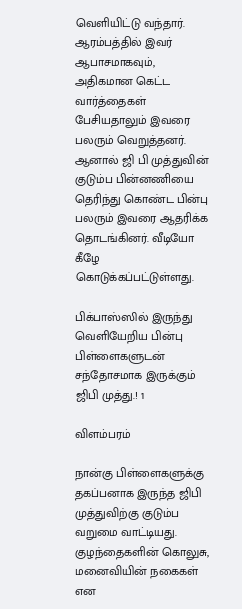வெளியிட்டு வந்தார். ஆரம்பத்தில் இவர் ஆபாசமாகவும், அதிகமான கெட்ட வார்த்தைகள் பேசியதாலும் இவரை பலரும் வெறுத்தனர். ஆனால் ஜி பி முத்துவின் குடும்ப பின்னணியை தெரிந்து கொண்ட பின்பு பலரும் இவரை ஆதரிக்க தொடங்கினர். வீடியோ கீழே கொடுக்கப்பட்டுள்ளது.

பிக்பாஸ்ஸில் இருந்து வெளியேறிய பின்பு பிள்ளைகளுடன் சந்தோசமாக இருக்கும் ஜிபி முத்து.! 1

விளம்பரம்

நான்கு பிள்ளைகளுக்கு தகப்பனாக இருந்த ஜிபி முத்துவிற்கு குடும்ப வறுமை வாட்டியது. குழந்தைகளின் கொலுசு, மனைவியின் நகைகள் என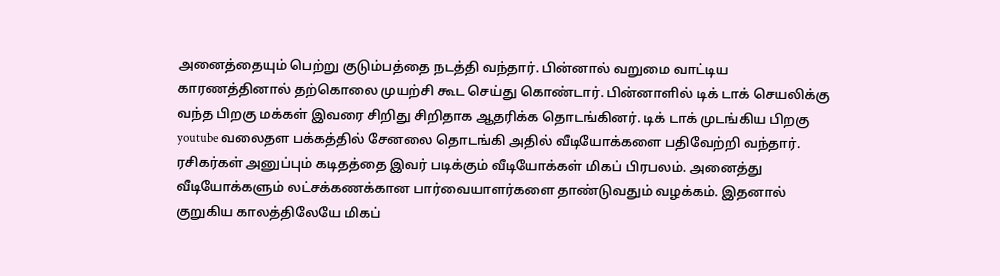அனைத்தையும் பெற்று குடும்பத்தை நடத்தி வந்தார். பின்னால் வறுமை வாட்டிய காரணத்தினால் தற்கொலை முயற்சி கூட செய்து கொண்டார். பின்னாளில் டிக் டாக் செயலிக்கு வந்த பிறகு மக்கள் இவரை சிறிது சிறிதாக ஆதரிக்க தொடங்கினர். டிக் டாக் முடங்கிய பிறகு youtube வலைதள பக்கத்தில் சேனலை தொடங்கி அதில் வீடியோக்களை பதிவேற்றி வந்தார். ரசிகர்கள் அனுப்பும் கடிதத்தை இவர் படிக்கும் வீடியோக்கள் மிகப் பிரபலம். அனைத்து வீடியோக்களும் லட்சக்கணக்கான பார்வையாளர்களை தாண்டுவதும் வழக்கம். இதனால் குறுகிய காலத்திலேயே மிகப்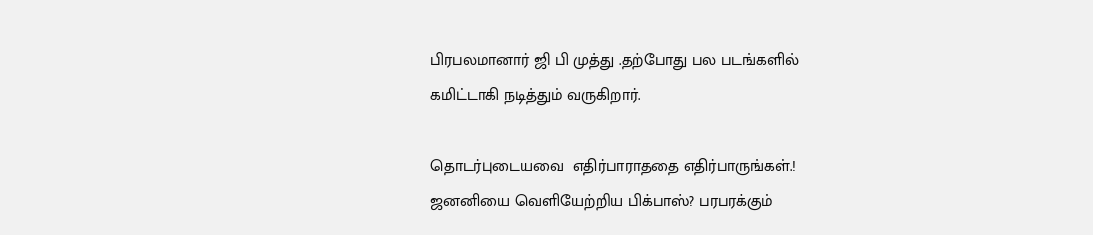பிரபலமானார் ஜி பி முத்து .தற்போது பல படங்களில் கமிட்டாகி நடித்தும் வருகிறார்.

தொடர்புடையவை  எதிர்பாராததை எதிர்பாருங்கள்.! ஜனனியை வெளியேற்றிய பிக்பாஸ்? பரபரக்கும்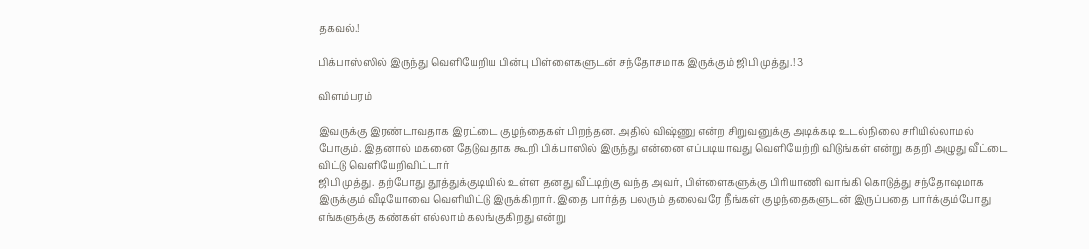தகவல்.!

பிக்பாஸ்ஸில் இருந்து வெளியேறிய பின்பு பிள்ளைகளுடன் சந்தோசமாக இருக்கும் ஜிபி முத்து.! 3

விளம்பரம்

இவருக்கு இரண்டாவதாக இரட்டை குழந்தைகள் பிறந்தன. அதில் விஷ்ணு என்ற சிறுவனுக்கு அடிக்கடி உடல்நிலை சரியில்லாமல் போகும். இதனால் மகனை தேடுவதாக கூறி பிக்பாஸில் இருந்து என்னை எப்படியாவது வெளியேற்றி விடுங்கள் என்று கதறி அழுது வீட்டை விட்டு வெளியேறிவிட்டார்
ஜிபி முத்து. தற்போது தூத்துக்குடியில் உள்ள தனது வீட்டிற்கு வந்த அவர், பிள்ளைகளுக்கு பிரியாணி வாங்கி கொடுத்து சந்தோஷமாக இருக்கும் வீடியோவை வெளியிட்டு இருக்கிறார். இதை பார்த்த பலரும் தலைவரே நீங்கள் குழந்தைகளுடன் இருப்பதை பார்க்கும்போது எங்களுக்கு கண்கள் எல்லாம் கலங்குகிறது என்று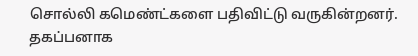சொல்லி கமெண்ட்களை பதிவிட்டு வருகின்றனர். தகப்பனாக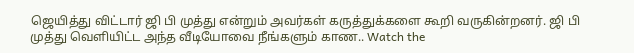ஜெயித்து விட்டார் ஜி பி முத்து என்றும் அவர்கள் கருத்துக்களை கூறி வருகின்றனர். ஜி பி முத்து வெளியிட்ட அந்த வீடியோவை நீங்களும் காண.. Watch the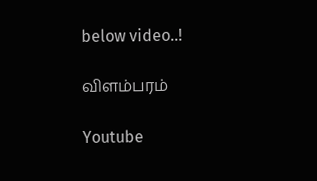below video..!

விளம்பரம்

Youtube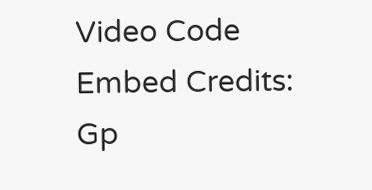Video Code Embed Credits: Gp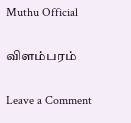Muthu Official

விளம்பரம்

Leave a Comment